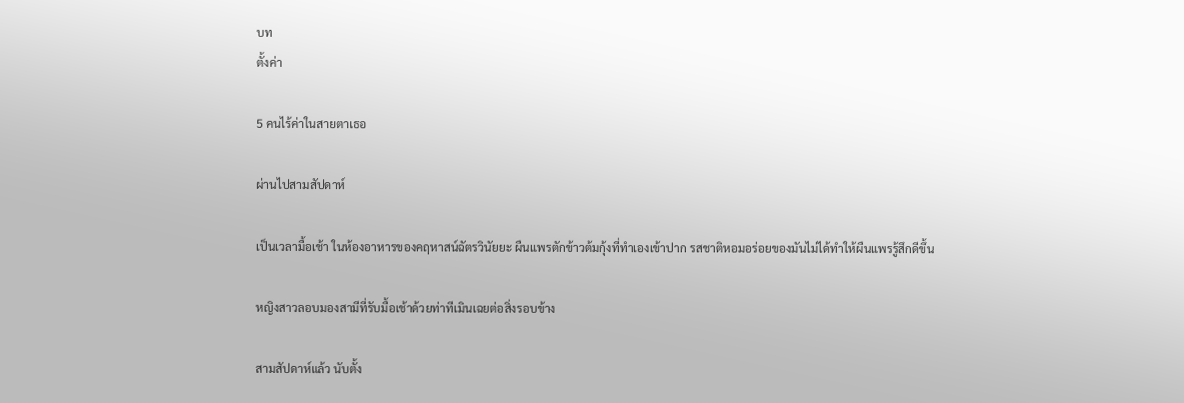บท
ตั้งค่า

5 คนไร้ค่าในสายตาเธอ

ผ่านไปสามสัปดาห์

เป็นเวลามื้อเช้า ในห้องอาหารของคฤหาสน์ฉัตรวินัยยะ ผืนแพรตักข้าวต้มกุ้งที่ทำเองเข้าปาก รสชาติหอมอร่อยของมันไม่ได้ทำให้ผืนแพรรู้สึกดีขึ้น

หญิงสาวลอบมองสามีที่รับมื้อเช้าด้วยท่าทีเมินเฉยต่อสิ่งรอบข้าง

สามสัปดาห์แล้ว นับตั้ง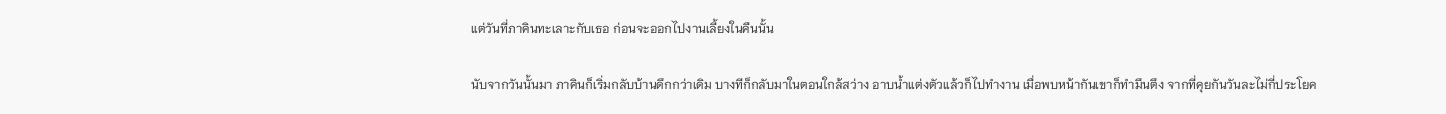แต่วันที่ภาคินทะเลาะกับเธอ ก่อนจะออกไปงานเลี้ยงในคืนนั้น

นับจากวันนั้นมา ภาคินก็เริ่มกลับบ้านดึกกว่าเดิม บางทีก็กลับมาในตอนใกล้สว่าง อาบน้ำแต่งตัวแล้วก็ไปทำงาน เมื่อพบหน้ากันเขาก็ทำมึนตึง จากที่คุยกันวันละไม่กี่ประโยค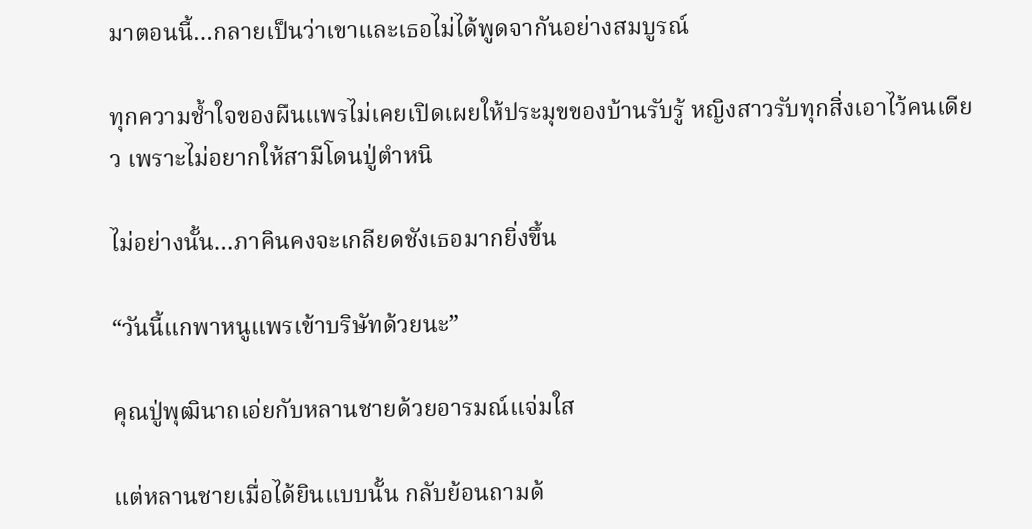มาตอนนี้…กลายเป็นว่าเขาและเธอไม่ได้พูดจากันอย่างสมบูรณ์

ทุกความช้ำใจของผืนแพรไม่เคยเปิดเผยให้ประมุขของบ้านรับรู้ หญิงสาวรับทุกสิ่งเอาไว้คนเดียว เพราะไม่อยากให้สามีโดนปู่ตำหนิ

ไม่อย่างนั้น…ภาคินคงจะเกลียดชังเธอมากยิ่งขึ้น

“วันนี้แกพาหนูแพรเข้าบริษัทด้วยนะ”

คุณปู่พุฒินาถเอ่ยกับหลานชายด้วยอารมณ์แจ่มใส

แต่หลานชายเมื่อได้ยินแบบนั้น กลับย้อนถามด้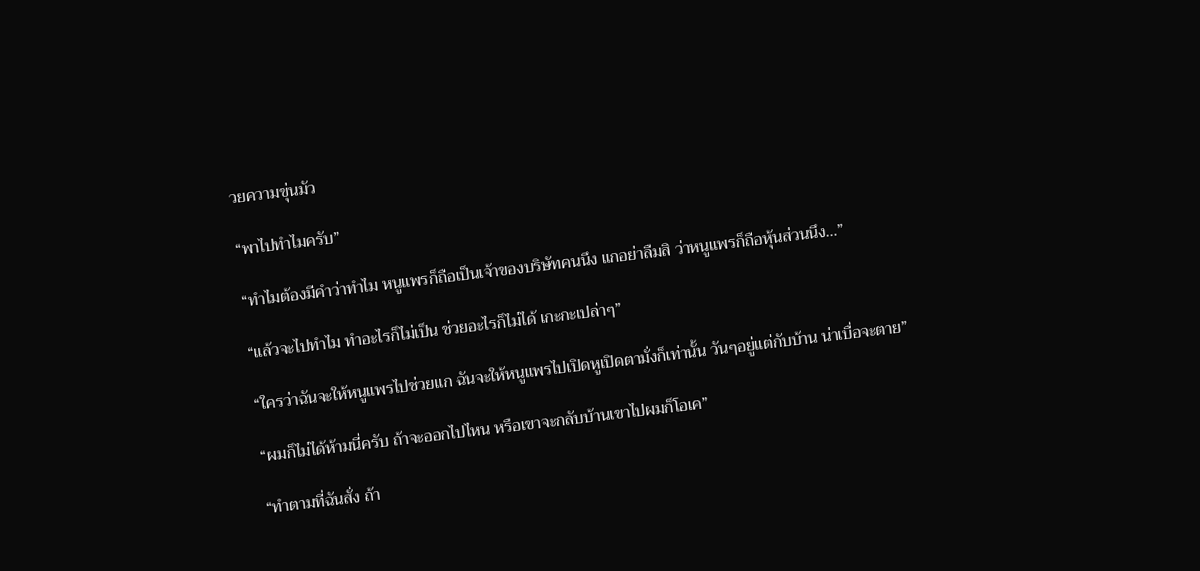วยความขุ่นมัว

“พาไปทำไมครับ”

“ทำไมต้องมีคำว่าทำไม หนูแพรก็ถือเป็นเจ้าของบริษัทคนนึง แกอย่าลืมสิ ว่าหนูแพรก็ถือหุ้นส่วนนึง…”

“แล้วจะไปทำไม ทำอะไรก็ไม่เป็น ช่วยอะไรก็ไม่ได้ เกะกะเปล่าๆ”

“ใครว่าฉันจะให้หนูแพรไปช่วยแก ฉันจะให้หนูแพรไปเปิดหูเปิดตามั่งก็เท่านั้น วันๆอยู่แต่กับบ้าน น่าเบื่อจะตาย”

“ผมก็ไม่ได้ห้ามนี่ครับ ถ้าจะออกไปไหน หรือเขาจะกลับบ้านเขาไปผมก็โอเค”

“ทำตามที่ฉันสั่ง ถ้า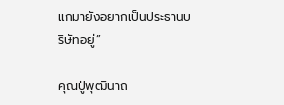แกมายังอยากเป็นประธานบริษัทอยู่”

คุณปู่พุฒินาถ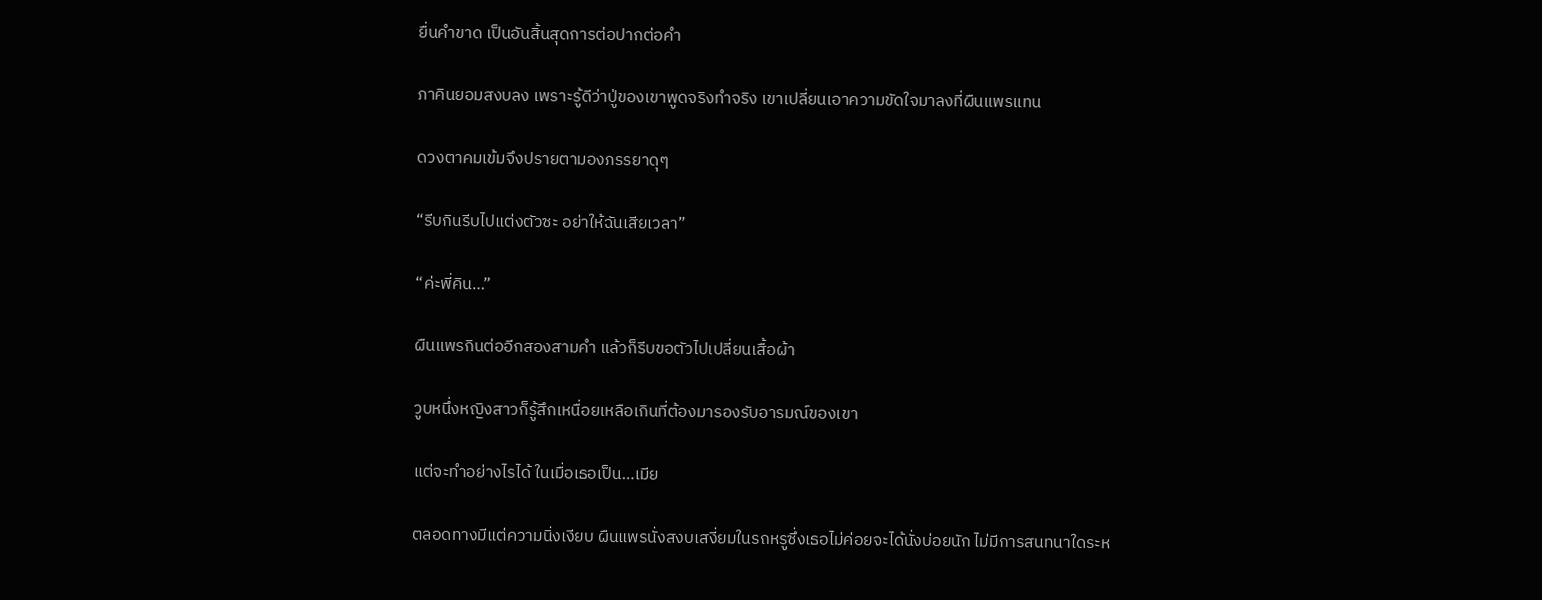ยื่นคำขาด เป็นอันสิ้นสุดการต่อปากต่อคำ

ภาคินยอมสงบลง เพราะรู้ดีว่าปู่ของเขาพูดจริงทำจริง เขาเปลี่ยนเอาความขัดใจมาลงที่ผืนแพรแทน

ดวงตาคมเข้มจึงปรายตามองภรรยาดุๆ

“รีบกินรีบไปแต่งตัวซะ อย่าให้ฉันเสียเวลา”

“ค่ะพี่คิน…”

ผืนแพรกินต่ออีกสองสามคำ แล้วก็รีบขอตัวไปเปลี่ยนเสื้อผ้า

วูบหนึ่งหญิงสาวก็รู้สึกเหนื่อยเหลือเกินที่ต้องมารองรับอารมณ์ของเขา

แต่จะทำอย่างไรได้ ในเมื่อเธอเป็น…เมีย

ตลอดทางมีแต่ความนิ่งเงียบ ผืนแพรนั่งสงบเสงี่ยมในรถหรูซึ่งเธอไม่ค่อยจะได้นั่งบ่อยนัก ไม่มีการสนทนาใดระห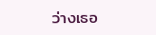ว่างเธอ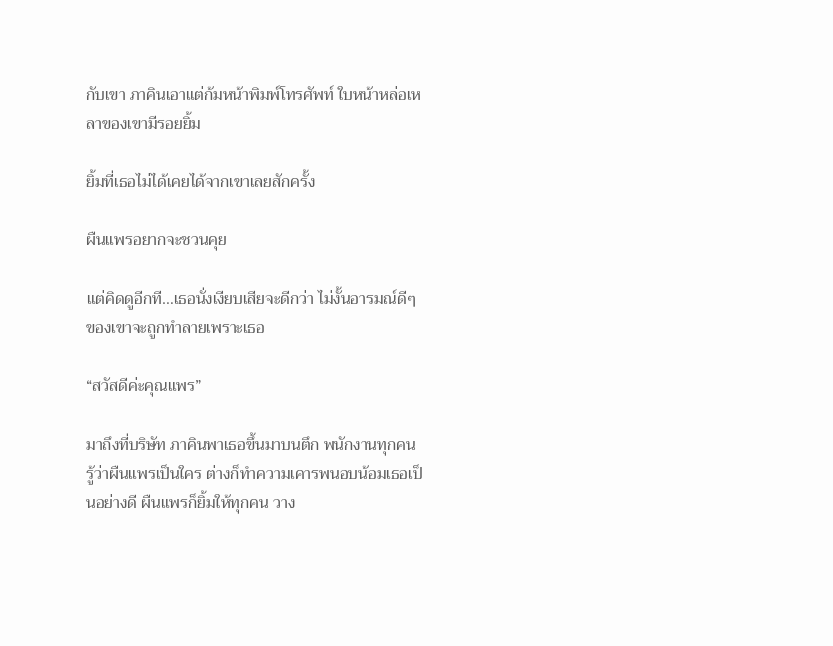กับเขา ภาคินเอาแต่ก้มหน้าพิมพ์โทรศัพท์ ใบหน้าหล่อเหลาของเขามีรอยยิ้ม

ยิ้มที่เธอไม่ได้เคยได้จากเขาเลยสักครั้ง

ผืนแพรอยากจะชวนคุย

แต่คิดดูอีกที…เธอนั่งเงียบเสียจะดีกว่า ไม่งั้นอารมณ์ดีๆ ของเขาจะถูกทำลายเพราะเธอ

“สวัสดีค่ะคุณแพร”

มาถึงที่บริษัท ภาคินพาเธอขึ้นมาบนตึก พนักงานทุกคนรู้ว่าผืนแพรเป็นใคร ต่างก็ทำความเคารพนอบน้อมเธอเป็นอย่างดี ผืนแพรก็ยิ้มให้ทุกคน วาง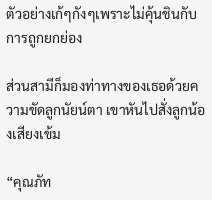ตัวอย่างเก้ๆกังๆเพราะไม่คุ้นชินกับการถูกยกย่อง

ส่วนสามีก็มองท่าทางของเธอด้วยความขัดลูกนัยน์ตา เขาหันไปสั่งลูกน้องเสียงเข้ม

“คุณภัท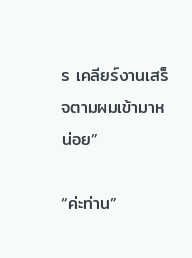ร เคลียร์งานเสร็จตามผมเข้ามาหน่อย”

“ค่ะท่าน”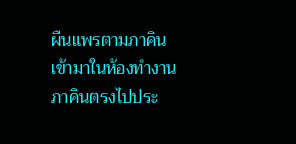ผืนแพรตามภาคินเข้ามาในห้องทำงาน ภาคินตรงไปประ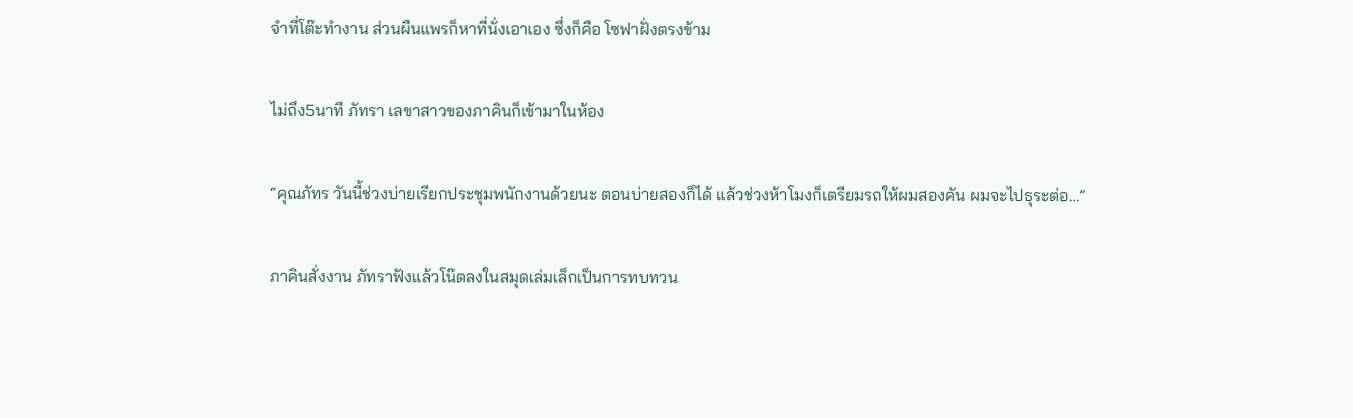จำที่โต๊ะทำงาน ส่วนผืนแพรก็หาที่นั่งเอาเอง ซึ่งก็คือ โซฟาฝั่งตรงข้าม

ไม่ถึง5นาที ภัทรา เลขาสาวของภาคินก็เข้ามาในห้อง

“คุณภัทร วันนี้ช่วงบ่ายเรียกประชุมพนักงานด้วยนะ ตอนบ่ายสองก็ได้ แล้วช่วงห้าโมงก็เตรียมรถให้ผมสองคัน ผมจะไปธุระต่อ…”

ภาคินสั่งงาน ภัทราฟังแล้วโน๊ตลงในสมุดเล่มเล็กเป็นการทบทวน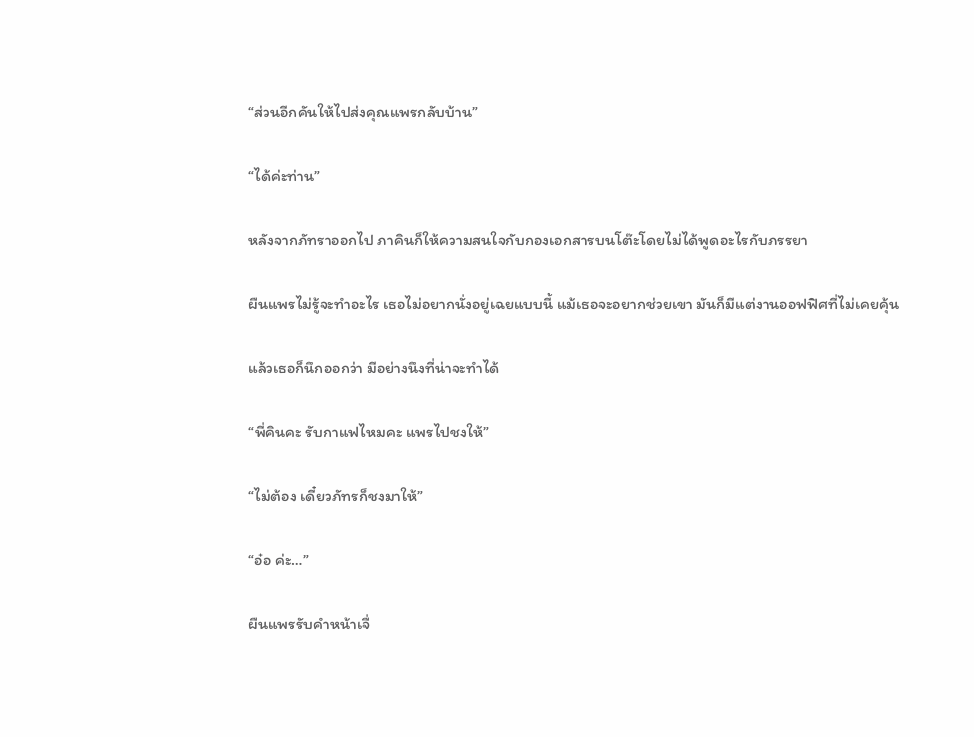“ส่วนอีกคันให้ไปส่งคุณแพรกลับบ้าน”

“ได้ค่ะท่าน”

หลังจากภัทราออกไป ภาคินก็ให้ความสนใจกับกองเอกสารบนโต๊ะโดยไม่ได้พูดอะไรกับภรรยา

ผืนแพรไม่รู้จะทำอะไร เธอไม่อยากนั่งอยู่เฉยแบบนี้ แม้เธอจะอยากช่วยเขา มันก็มีแต่งานออฟฟิศที่ไม่เคยคุ้น

แล้วเธอก็นึกออกว่า มีอย่างนึงที่น่าจะทำได้

“พี่คินคะ รับกาแฟไหมคะ แพรไปชงให้”

“ไม่ต้อง เดี๋ยวภัทรก็ชงมาให้”

“อ๋อ ค่ะ…”

ผืนแพรรับคำหน้าเจื่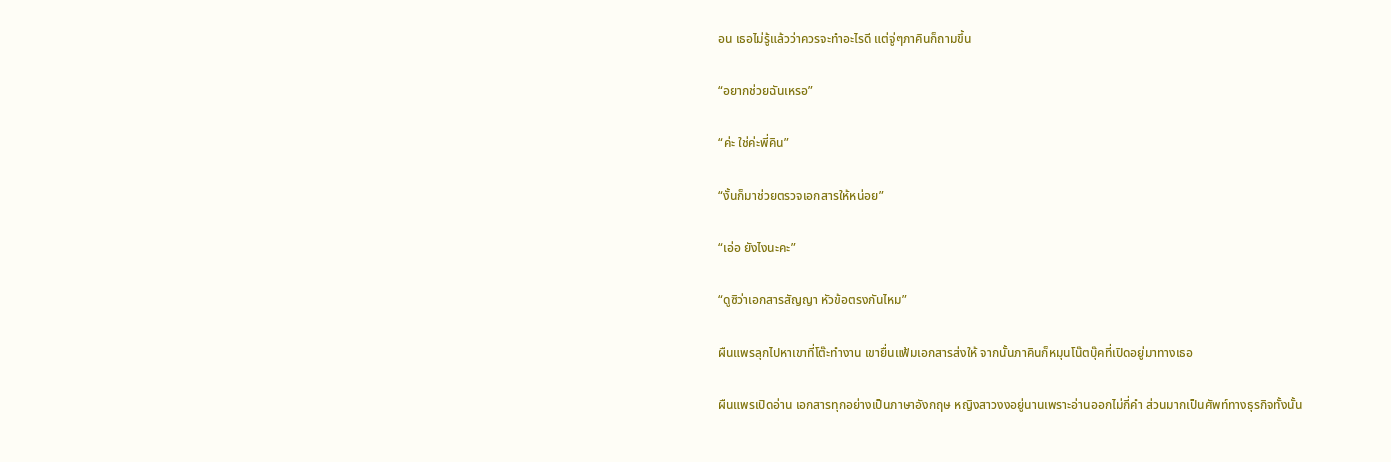อน เธอไม่รู้แล้วว่าควรจะทำอะไรดี แต่จู่ๆภาคินก็ถามขึ้น

“อยากช่วยฉันเหรอ”

“ค่ะ ใช่ค่ะพี่คิน”

“งั้นก็มาช่วยตรวจเอกสารให้หน่อย”

“เอ่อ ยังไงนะคะ”

“ดูซิว่าเอกสารสัญญา หัวข้อตรงกันไหม”

ผืนแพรลุกไปหาเขาที่โต๊ะทำงาน เขายื่นแฟ้มเอกสารส่งให้ จากนั้นภาคินก็หมุนโน๊ตบุ๊คที่เปิดอยู่มาทางเธอ

ผืนแพรเปิดอ่าน เอกสารทุกอย่างเป็นภาษาอังกฤษ หญิงสาวงงอยู่นานเพราะอ่านออกไม่กี่คำ ส่วนมากเป็นศัพท์ทางธุรกิจทั้งนั้น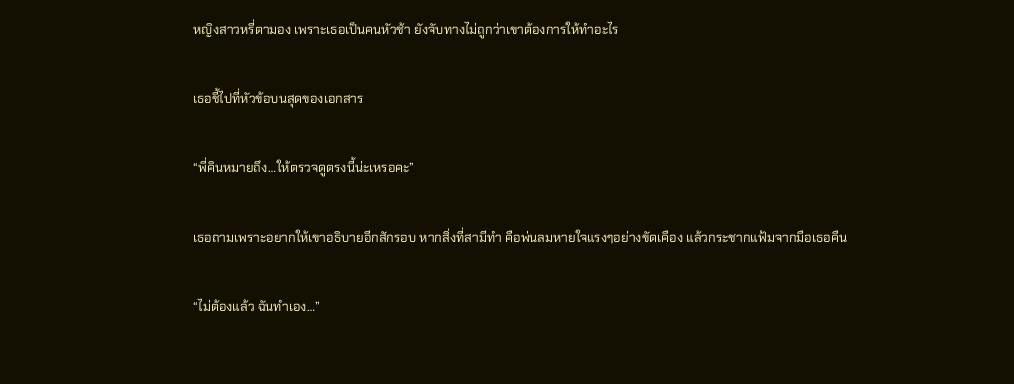หญิงสาวหรี่ตามอง เพราะเธอเป็นคนหัวช้า ยังจับทางไม่ถูกว่าเขาต้องการให้ทำอะไร

เธอชี้ไปที่หัวข้อบนสุดของเอกสาร

“พี่คินหมายถึง…ให้ตรวจดูตรงนี้น่ะเหรอคะ”

เธอถามเพราะอยากให้เขาอธิบายอีกสักรอบ หากสิ่งที่สามีทำ คือพ่นลมหายใจแรงๆอย่างขัดเคือง แล้วกระชากแฟ้มจากมือเธอคืน

“ไม่ต้องแล้ว ฉันทำเอง…”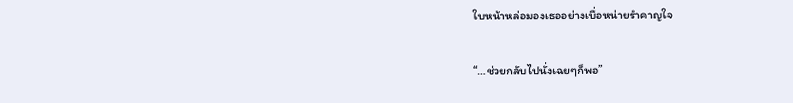ใบหน้าหล่อมองเธออย่างเบื่อหน่ายรำคาญใจ

“…ช่วยกลับไปนั่งเฉยๆก็พอ”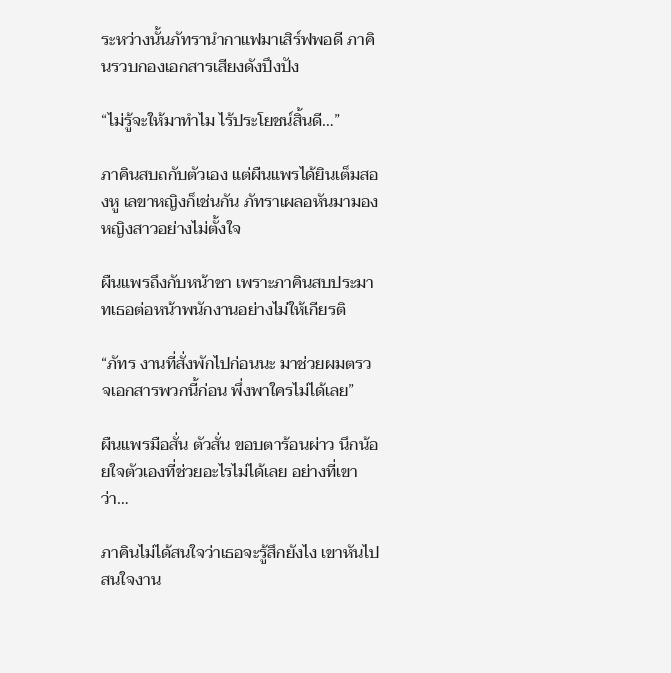ระหว่างนั้นภัทรานำกาแฟมาเสิร์ฟพอดี ภาคินรวบกองเอกสารเสียงดังปึงปัง

“ไม่รู้จะให้มาทำไม ไร้ประโยชน์สิ้นดี…”

ภาคินสบถกับตัวเอง แต่ผืนแพรได้ยินเต็มสองหู เลขาหญิงก็เช่นกัน ภัทราเผลอหันมามองหญิงสาวอย่างไม่ตั้งใจ

ผืนแพรถึงกับหน้าชา เพราะภาคินสบประมาทเธอต่อหน้าพนักงานอย่างไม่ให้เกียรติ

“ภัทร งานที่สั่งพักไปก่อนนะ มาช่วยผมตรวจเอกสารพวกนี้ก่อน พึ่งพาใครไม่ได้เลย”

ผืนแพรมือสั่น ตัวสั่น ขอบตาร้อนผ่าว นึกน้อยใจตัวเองที่ช่วยอะไรไม่ได้เลย อย่างที่เขาว่า…

ภาคินไม่ได้สนใจว่าเธอจะรู้สึกยังไง เขาหันไปสนใจงาน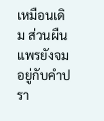เหมือนเดิม ส่วนผืนแพรยังจมอยู่กับคำปรา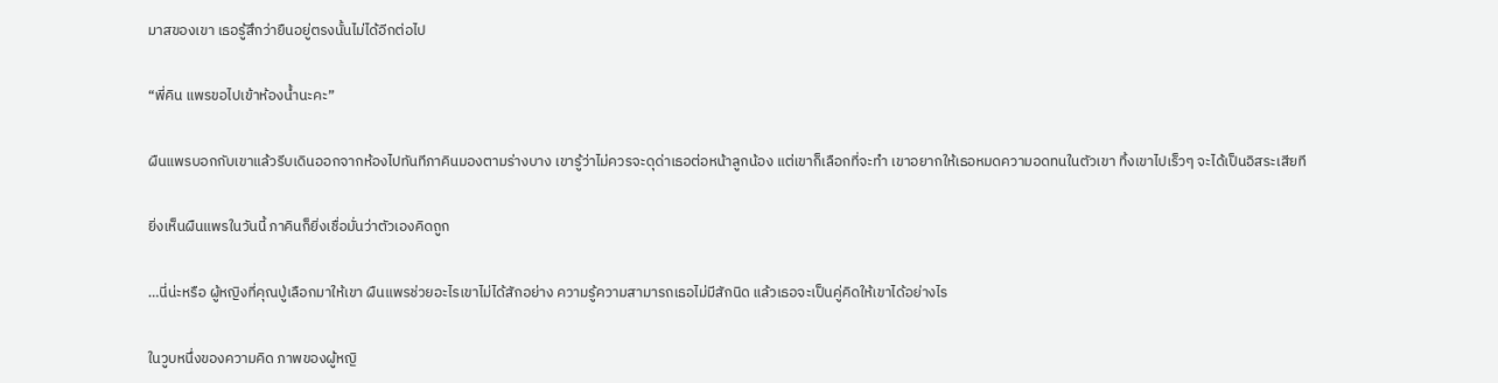มาสของเขา เธอรู้สึกว่ายืนอยู่ตรงนั้นไม่ได้อีกต่อไป

“พี่คิน แพรขอไปเข้าห้องน้ำนะคะ”

ผืนแพรบอกกับเขาแล้วรีบเดินออกจากห้องไปทันทีภาคินมองตามร่างบาง เขารู้ว่าไม่ควรจะดุด่าเธอต่อหน้าลูกน้อง แต่เขาก็เลือกที่จะทำ เขาอยากให้เธอหมดความอดทนในตัวเขา ทิ้งเขาไปเร็วๆ จะได้เป็นอิสระเสียที

ยิ่งเห็นผืนแพรในวันนี้ ภาคินก็ยิ่งเชื่อมั่นว่าตัวเองคิดถูก

…นี่น่ะหรือ ผู้หญิงที่คุณปู่เลือกมาให้เขา ผืนแพรช่วยอะไรเขาไม่ได้สักอย่าง ความรู้ความสามารถเธอไม่มีสักนิด แล้วเธอจะเป็นคู่คิดให้เขาได้อย่างไร

ในวูบหนึ่งของความคิด ภาพของผู้หญิ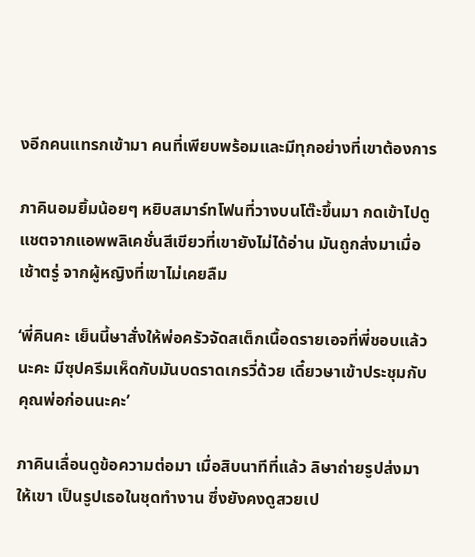งอีกคนแทรกเข้ามา คนที่เพียบพร้อมและมีทุกอย่างที่เขาต้องการ

ภาคินอมยิ้มน้อยๆ หยิบสมาร์ทโฟนที่วางบนโต๊ะขึ้นมา กดเข้าไปดูแชตจากแอพพลิเคชั่นสีเขียวที่เขายังไม่ได้อ่าน มันถูกส่งมาเมื่อเช้าตรู่ จากผู้หญิงที่เขาไม่เคยลืม

‘พี่คินคะ เย็นนี้ษาสั่งให้พ่อครัวจัดสเต็กเนื้อดรายเอจที่พี่ชอบแล้วนะคะ มีซุปครีมเห็ดกับมันบดราดเกรวี่ด้วย เดี๋ยวษาเข้าประชุมกับคุณพ่อก่อนนะคะ’

ภาคินเลื่อนดูข้อความต่อมา เมื่อสิบนาทีที่แล้ว ลิษาถ่ายรูปส่งมาให้เขา เป็นรูปเธอในชุดทำงาน ซึ่งยังคงดูสวยเป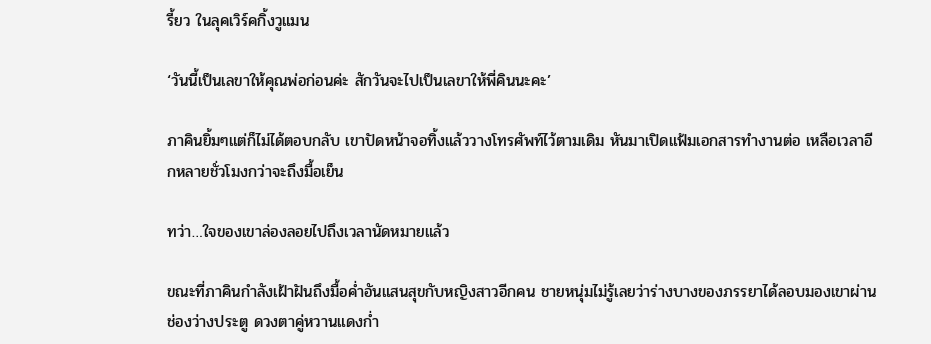รี้ยว ในลุคเวิร์คกิ้งวูแมน

‘วันนี้เป็นเลขาให้คุณพ่อก่อนค่ะ สักวันจะไปเป็นเลขาให้พี่คินนะคะ’

ภาคินยิ้มๆแต่ก็ไม่ได้ตอบกลับ เขาปัดหน้าจอทิ้งแล้ววางโทรศัพท์ไว้ตามเดิม หันมาเปิดแฟ้มเอกสารทำงานต่อ เหลือเวลาอีกหลายชั่วโมงกว่าจะถึงมื้อเย็น

ทว่า…ใจของเขาล่องลอยไปถึงเวลานัดหมายแล้ว

ขณะที่ภาคินกำลังเฝ้าฝันถึงมื้อค่ำอันแสนสุขกับหญิงสาวอีกคน ชายหนุ่มไม่รู้เลยว่าร่างบางของภรรยาได้ลอบมองเขาผ่านช่องว่างประตู ดวงตาคู่หวานแดงก่ำ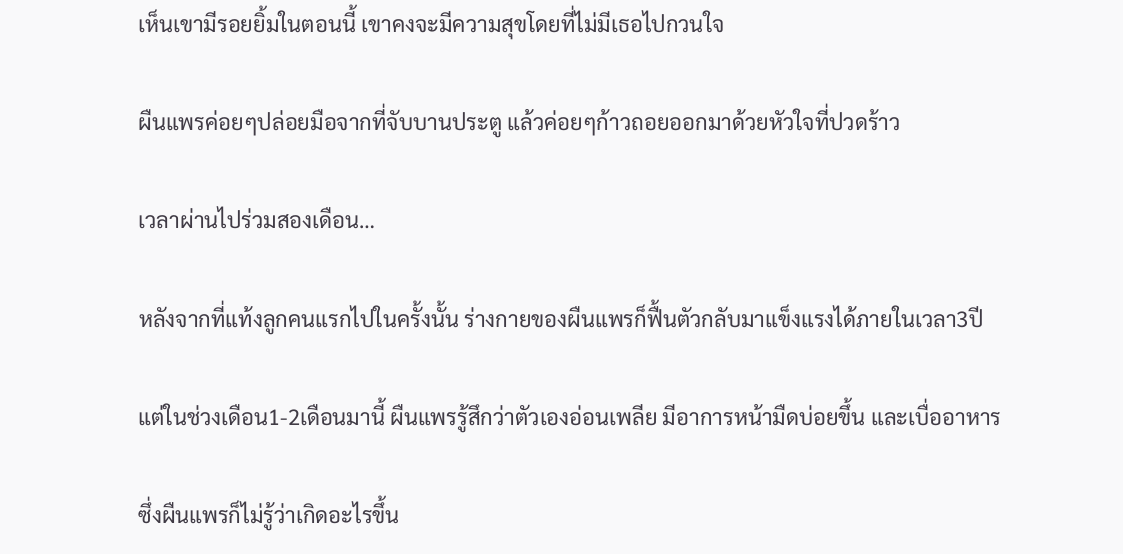เห็นเขามีรอยยิ้มในตอนนี้ เขาคงจะมีความสุขโดยที่ไม่มีเธอไปกวนใจ

ผืนแพรค่อยๆปล่อยมือจากที่จับบานประตู แล้วค่อยๆก้าวถอยออกมาด้วยหัวใจที่ปวดร้าว

เวลาผ่านไปร่วมสองเดือน…

หลังจากที่แท้งลูกคนแรกไปในครั้งนั้น ร่างกายของผืนแพรก็ฟื้นตัวกลับมาแข็งแรงได้ภายในเวลา3ปี

แต่ในช่วงเดือน1-2เดือนมานี้ ผืนแพรรู้สึกว่าตัวเองอ่อนเพลีย มีอาการหน้ามืดบ่อยขึ้น และเบื่ออาหาร

ซึ่งผืนแพรก็ไม่รู้ว่าเกิดอะไรขึ้น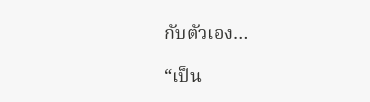กับตัวเอง…

“เป็น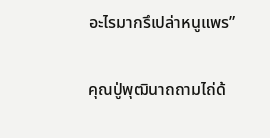อะไรมากรึเปล่าหนูแพร”

คุณปู่พุฒินาถถามไถ่ด้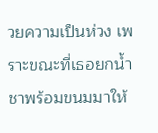วยความเป็นห่วง เพราะขณะที่เธอยกน้ำชาพร้อมขนมมาให้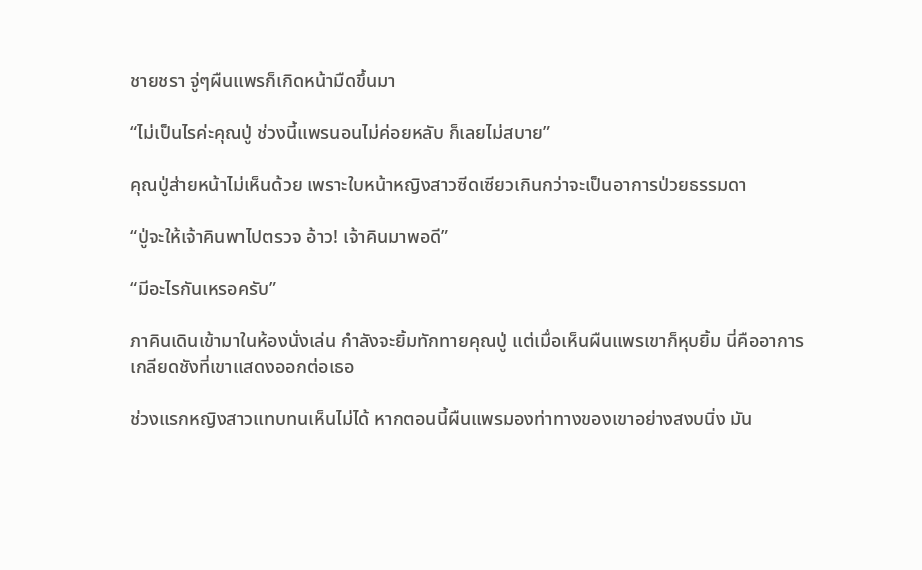ชายชรา จู่ๆผืนแพรก็เกิดหน้ามืดขึ้นมา

“ไม่เป็นไรค่ะคุณปู่ ช่วงนี้แพรนอนไม่ค่อยหลับ ก็เลยไม่สบาย”

คุณปู่ส่ายหน้าไม่เห็นด้วย เพราะใบหน้าหญิงสาวซีดเซียวเกินกว่าจะเป็นอาการป่วยธรรมดา

“ปู่จะให้เจ้าคินพาไปตรวจ อ้าว! เจ้าคินมาพอดี”

“มีอะไรกันเหรอครับ”

ภาคินเดินเข้ามาในห้องนั่งเล่น กำลังจะยิ้มทักทายคุณปู่ แต่เมื่อเห็นผืนแพรเขาก็หุบยิ้ม นี่คืออาการเกลียดชังที่เขาแสดงออกต่อเธอ

ช่วงแรกหญิงสาวแทบทนเห็นไม่ได้ หากตอนนี้ผืนแพรมองท่าทางของเขาอย่างสงบนิ่ง มัน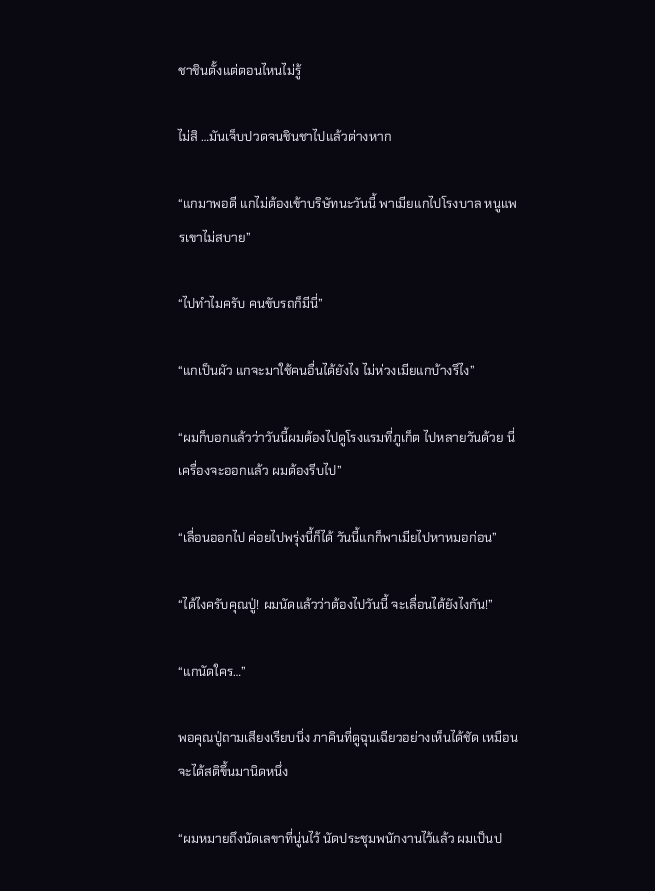ชาชินตั้งแต่ตอนไหนไม่รู้

ไม่สิ …มันเจ็บปวดจนชินชาไปแล้วต่างหาก

“แกมาพอดี แกไม่ต้องเข้าบริษัทนะวันนี้ พาเมียแกไปโรงบาล หนูแพรเขาไม่สบาย”

“ไปทำไมครับ คนขับรถก็มีนี่”

“แกเป็นผัว แกจะมาใช้คนอื่นได้ยังไง ไม่ห่วงเมียแกบ้างรึไง”

“ผมก็บอกแล้วว่าวันนี้ผมต้องไปดูโรงแรมที่ภูเก็ต ไปหลายวันด้วย นี่เครื่องจะออกแล้ว ผมต้องรีบไป”

“เลื่อนออกไป ค่อยไปพรุ่งนี้ก็ได้ วันนี้แกก็พาเมียไปหาหมอก่อน”

“ได้ไงครับคุณปู่! ผมนัดแล้วว่าต้องไปวันนี้ จะเลื่อนได้ยังไงกัน!”

“แกนัดใคร…”

พอคุณปู่ถามเสียงเรียบนิ่ง ภาคินที่ดูฉุนเฉียวอย่างเห็นได้ชัด เหมือนจะได้สติขึ้นมานิดหนึ่ง

“ผมหมายถึงนัดเลขาที่นู่นไว้ นัดประชุมพนักงานไว้แล้ว ผมเป็นป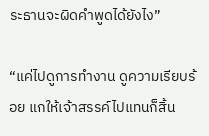ระธานจะผิดคำพูดได้ยังไง”

“แค่ไปดูการทำงาน ดูความเรียบร้อย แกให้เจ้าสรรค์ไปแทนก็สิ้น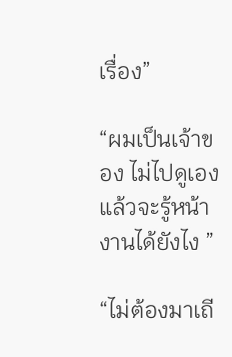เรื่อง”

“ผมเป็นเจ้าของ ไม่ไปดูเองแล้วจะรู้หน้างานได้ยังไง ”

“ไม่ต้องมาเถี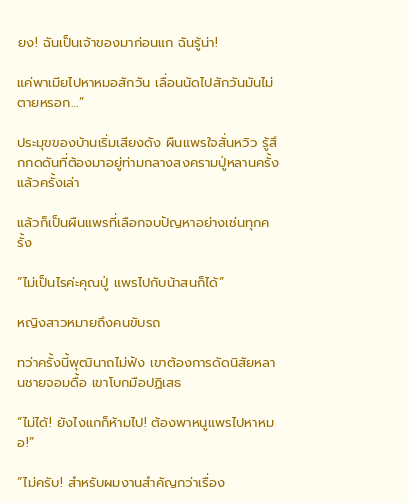ยง! ฉันเป็นเจ้าของมาก่อนแก ฉันรู้น่า!

แค่พาเมียไปหาหมอสักวัน เลื่อนนัดไปสักวันมันไม่ตายหรอก…”

ประมุขของบ้านเริ่มเสียงดัง ผืนแพรใจสั่นหวิว รู้สึกกดดันที่ต้องมาอยู่ท่ามกลางสงครามปู่หลานครั้งแล้วครั้งเล่า

แล้วก็เป็นผืนแพรที่เลือกจบปัญหาอย่างเช่นทุกครั้ง

“ไม่เป็นไรค่ะคุณปู่ แพรไปกับน้าสนก็ได้”

หญิงสาวหมายถึงคนขับรถ

ทว่าครั้งนี้พุฒินาถไม่ฟัง เขาต้องการดัดนิสัยหลานชายจอมดื้อ เขาโบกมือปฏิเสธ

“ไม่ได้! ยังไงแกก็ห้ามไป! ต้องพาหนูแพรไปหาหมอ!”

“ไม่ครับ! สำหรับผมงานสำคัญกว่าเรื่อง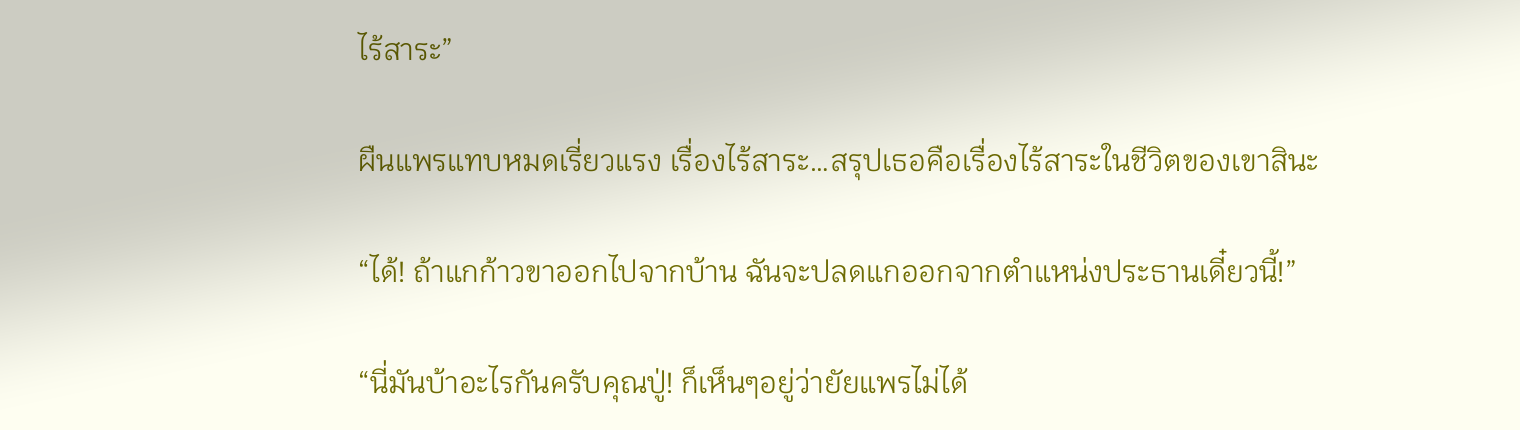ไร้สาระ”

ผืนแพรแทบหมดเรี่ยวแรง เรื่องไร้สาระ…สรุปเธอคือเรื่องไร้สาระในชีวิตของเขาสินะ

“ได้! ถ้าแกก้าวขาออกไปจากบ้าน ฉันจะปลดแกออกจากตำแหน่งประธานเดี๋ยวนี้!”

“นี่มันบ้าอะไรกันครับคุณปู่! ก็เห็นๆอยู่ว่ายัยแพรไม่ได้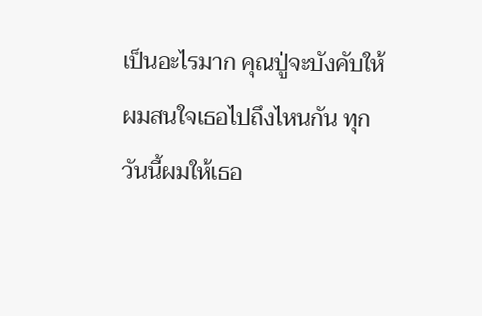เป็นอะไรมาก คุณปู่จะบังคับให้ผมสนใจเธอไปถึงไหนกัน ทุกวันนี้ผมให้เธอ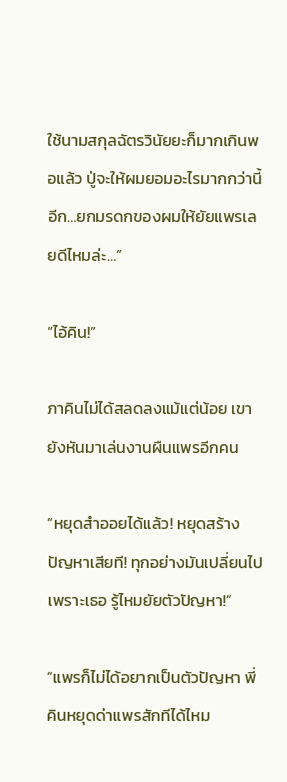ใช้นามสกุลฉัตรวินัยยะก็มากเกินพอแล้ว ปู่จะให้ผมยอมอะไรมากกว่านี้อีก…ยกมรดกของผมให้ยัยแพรเลยดีไหมล่ะ…”

“ไอ้คิน!”

ภาคินไม่ได้สลดลงแม้แต่น้อย เขายังหันมาเล่นงานผืนแพรอีกคน

“หยุดสำออยได้แล้ว! หยุดสร้างปัญหาเสียที! ทุกอย่างมันเปลี่ยนไปเพราะเธอ รู้ไหมยัยตัวปัญหา!”

“แพรก็ไม่ได้อยากเป็นตัวปัญหา พี่คินหยุดด่าแพรสักทีได้ไหม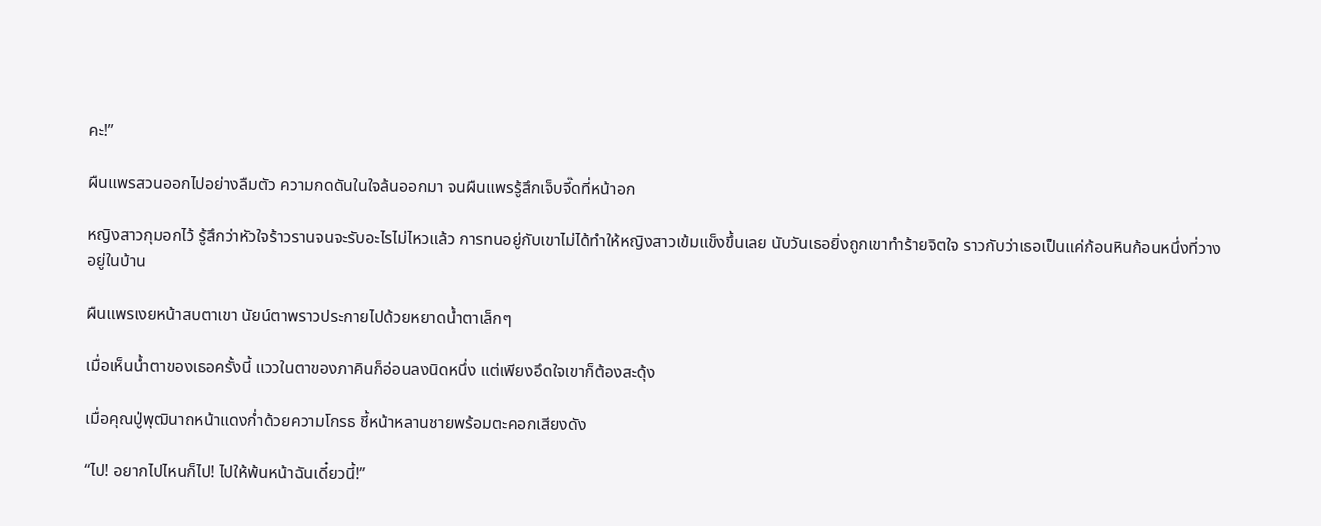คะ!”

ผืนแพรสวนออกไปอย่างลืมตัว ความกดดันในใจล้นออกมา จนผืนแพรรู้สึกเจ็บจี๊ดที่หน้าอก

หญิงสาวกุมอกไว้ รู้สึกว่าหัวใจร้าวรานจนจะรับอะไรไม่ไหวแล้ว การทนอยู่กับเขาไม่ได้ทำให้หญิงสาวเข้มแข็งขึ้นเลย นับวันเธอยิ่งถูกเขาทำร้ายจิตใจ ราวกับว่าเธอเป็นแค่ก้อนหินก้อนหนึ่งที่วางอยู่ในบ้าน

ผืนแพรเงยหน้าสบตาเขา นัยน์ตาพราวประกายไปด้วยหยาดน้ำตาเล็กๆ

เมื่อเห็นน้ำตาของเธอครั้งนี้ แววในตาของภาคินก็อ่อนลงนิดหนึ่ง แต่เพียงอึดใจเขาก็ต้องสะดุ้ง

เมื่อคุณปู่พุฒินาถหน้าแดงก่ำด้วยความโกรธ ชี้หน้าหลานชายพร้อมตะคอกเสียงดัง

“ไป! อยากไปไหนก็ไป! ไปให้พ้นหน้าฉันเดี๋ยวนี้!”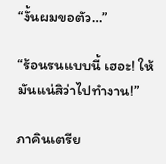“งั้นผมขอตัว…”

“ร้อนรนแบบนี้ เฮอะ! ให้มันแน่สิว่าไปทำงาน!”

ภาคินเตรีย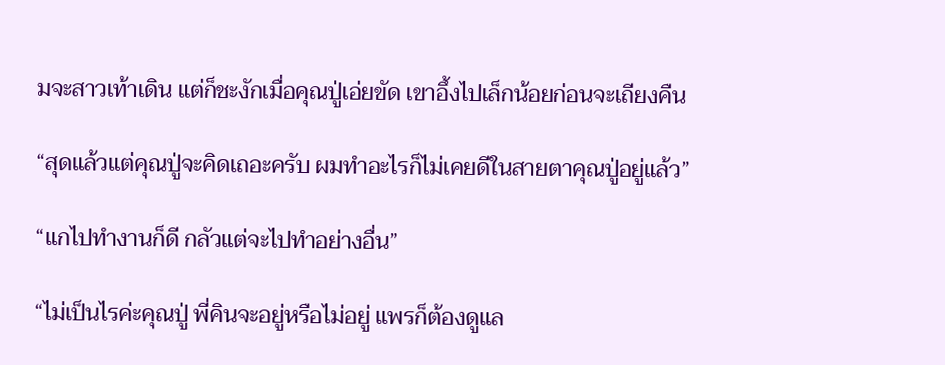มจะสาวเท้าเดิน แต่ก็ชะงักเมื่อคุณปู่เอ่ยขัด เขาอึ้งไปเล็กน้อยก่อนจะเถียงคืน

“สุดแล้วแต่คุณปู่จะคิดเถอะครับ ผมทำอะไรก็ไม่เคยดีในสายตาคุณปู่อยู่แล้ว”

“แกไปทำงานก็ดี กลัวแต่จะไปทำอย่างอื่น”

“ไม่เป็นไรค่ะคุณปู่ พี่คินจะอยู่หรือไม่อยู่ แพรก็ต้องดูแล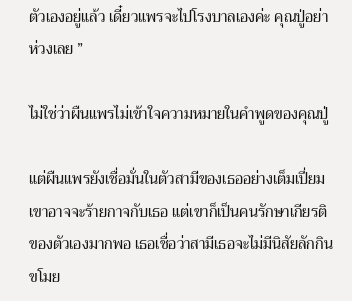ตัวเองอยู่แล้ว เดี๋ยวแพรจะไปโรงบาลเองค่ะ คุณปู่อย่าห่วงเลย ”

ไม่ใช่ว่าผืนแพรไม่เข้าใจความหมายในคำพูดของคุณปู่

แต่ผืนแพรยังเชื่อมั่นในตัวสามีของเธออย่างเต็มเปี่ยม เขาอาจจะร้ายกาจกับเธอ แต่เขาก็เป็นคนรักษาเกียรติของตัวเองมากพอ เธอเชื่อว่าสามีเธอจะไม่มีนิสัยลักกินขโมย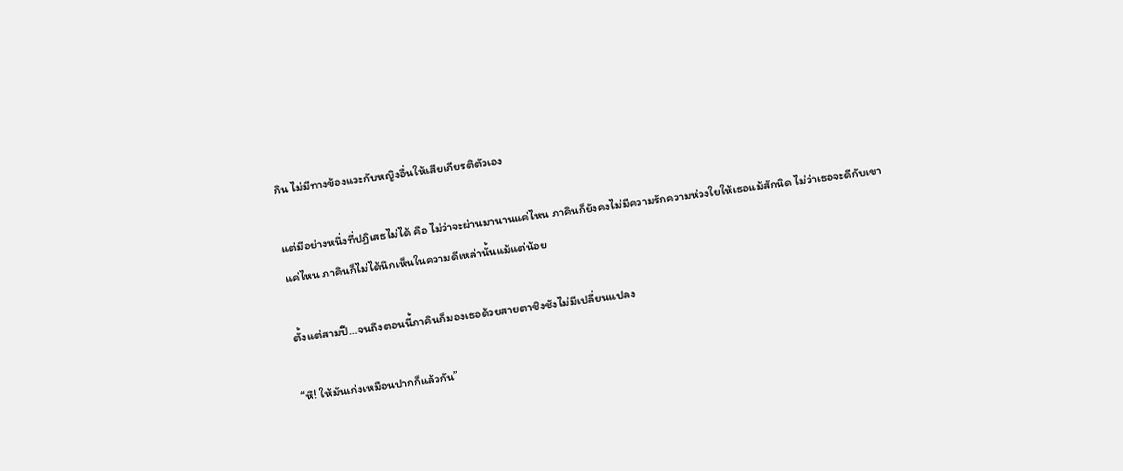กิน ไม่มีทางข้องแวะกับหญิงอื่นให้เสียเกียรติตัวเอง

แต่มีอย่างหนึ่งที่ปฏิเสธไม่ได้ คือ ไม่ว่าจะผ่านมานานแค่ไหน ภาคินก็ยังคงไม่มีความรักความห่วงใยให้เธอแม้สักนิด ไม่ว่าเธอจะดีกับเขาแค่ไหน ภาคินก็ไม่ได้นึกเห็นในความดีเหล่านั้นแม้แต่น้อย

ตั้งแต่สามปี…จนถึงตอนนี้ภาคินก็มองเธอด้วยสายตาชิงชังไม่มีเปลี่ยนแปลง

“หึ! ให้มันเก่งเหมือนปากก็แล้วกัน”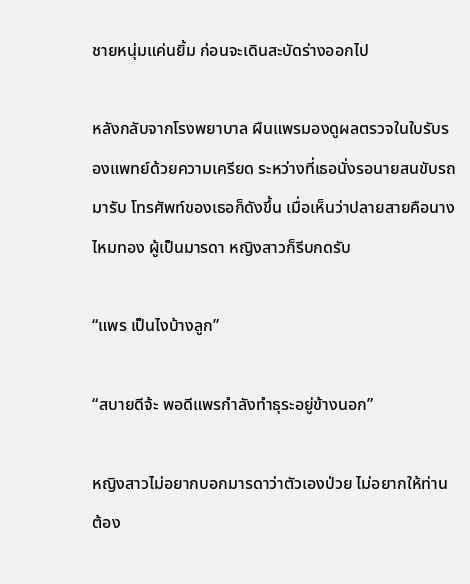ชายหนุ่มแค่นยิ้ม ก่อนจะเดินสะบัดร่างออกไป

หลังกลับจากโรงพยาบาล ผืนแพรมองดูผลตรวจในใบรับรองแพทย์ด้วยความเครียด ระหว่างที่เธอนั่งรอนายสนขับรถมารับ โทรศัพท์ของเธอก็ดังขึ้น เมื่อเห็นว่าปลายสายคือนางไหมทอง ผู้เป็นมารดา หญิงสาวก็รีบกดรับ

“แพร เป็นไงบ้างลูก”

“สบายดีจ้ะ พอดีแพรกำลังทำธุระอยู่ข้างนอก”

หญิงสาวไม่อยากบอกมารดาว่าตัวเองป่วย ไม่อยากให้ท่านต้อง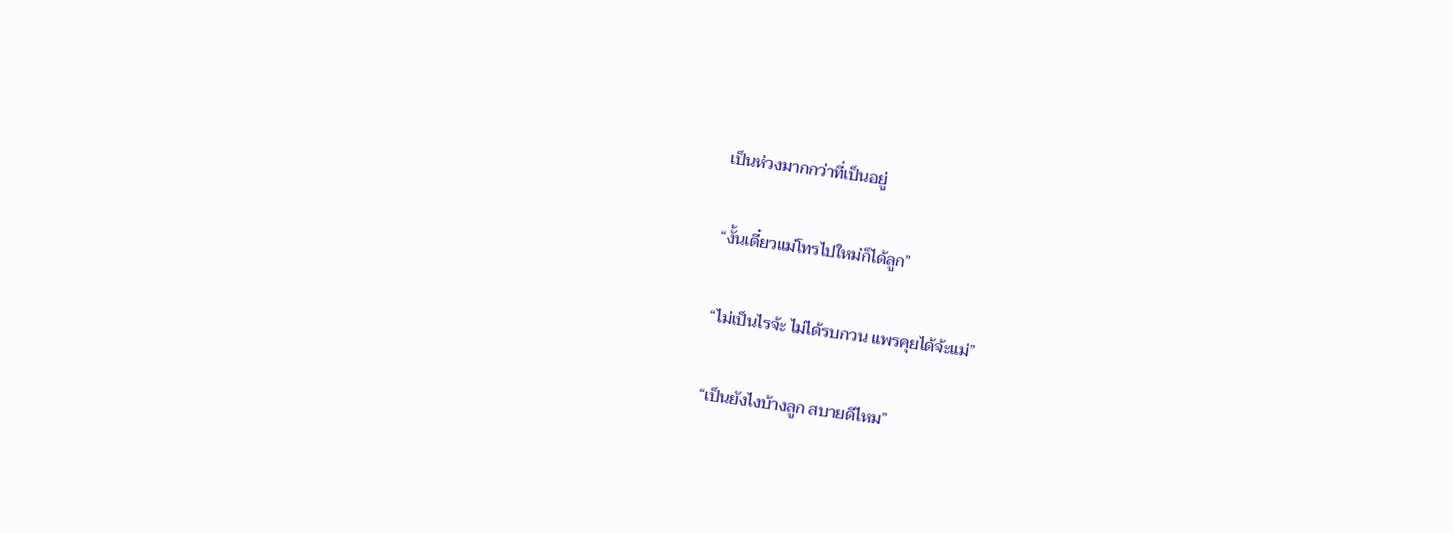เป็นห่วงมากกว่าที่เป็นอยู่

“งั้นเดี๋ยวแม่โทรไปใหม่ก็ได้ลูก”

“ไม่เป็นไรจ้ะ ไม่ได้รบกวน แพรคุยได้จ้ะแม่”

“เป็นยังไงบ้างลูก สบายดีไหม”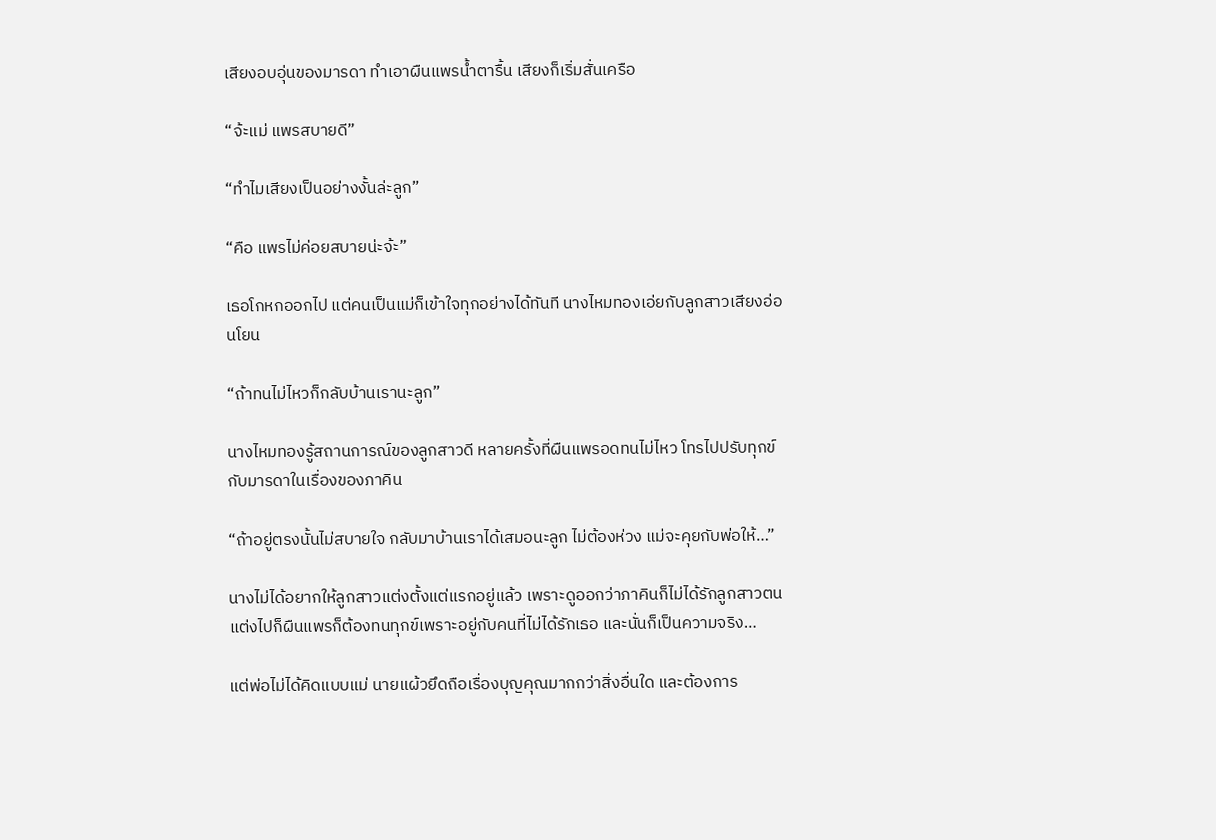เสียงอบอุ่นของมารดา ทำเอาผืนแพรน้ำตารื้น เสียงก็เริ่มสั่นเครือ

“จ้ะแม่ แพรสบายดี”

“ทำไมเสียงเป็นอย่างงั้นล่ะลูก”

“คือ แพรไม่ค่อยสบายน่ะจ้ะ”

เธอโกหกออกไป แต่คนเป็นแม่ก็เข้าใจทุกอย่างได้ทันที นางไหมทองเอ่ยกับลูกสาวเสียงอ่อนโยน

“ถ้าทนไม่ไหวก็กลับบ้านเรานะลูก”

นางไหมทองรู้สถานการณ์ของลูกสาวดี หลายครั้งที่ผืนแพรอดทนไม่ไหว โทรไปปรับทุกข์กับมารดาในเรื่องของภาคิน

“ถ้าอยู่ตรงนั้นไม่สบายใจ กลับมาบ้านเราได้เสมอนะลูก ไม่ต้องห่วง แม่จะคุยกับพ่อให้…”

นางไม่ได้อยากให้ลูกสาวแต่งตั้งแต่แรกอยู่แล้ว เพราะดูออกว่าภาคินก็ไม่ได้รักลูกสาวตน แต่งไปก็ผืนแพรก็ต้องทนทุกข์เพราะอยู่กับคนที่ไม่ได้รักเธอ และนั่นก็เป็นความจริง…

แต่พ่อไม่ได้คิดแบบแม่ นายแผ้วยึดถือเรื่องบุญคุณมากกว่าสิ่งอื่นใด และต้องการ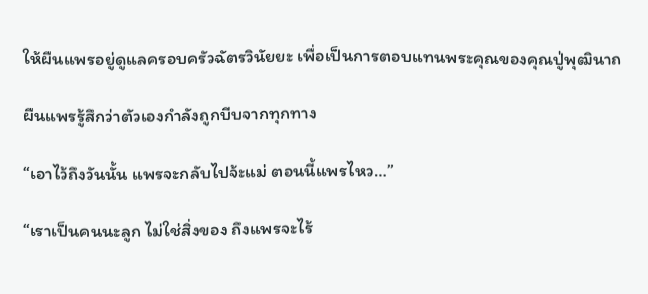ให้ผืนแพรอยู่ดูแลครอบครัวฉัตรวินัยยะ เพื่อเป็นการตอบแทนพระคุณของคุณปู่พุฒินาถ

ผืนแพรรู้สึกว่าตัวเองกำลังถูกบีบจากทุกทาง

“เอาไว้ถึงวันนั้น แพรจะกลับไปจ้ะแม่ ตอนนี้แพรไหว…”

“เราเป็นคนนะลูก ไม่ใช่สิ่งของ ถึงแพรจะไร้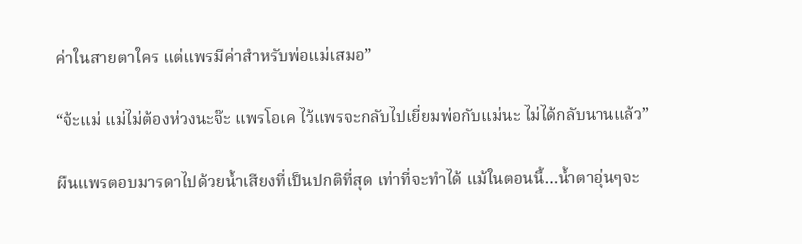ค่าในสายตาใคร แต่แพรมีค่าสำหรับพ่อแม่เสมอ”

“จ้ะแม่ แม่ไม่ต้องห่วงนะจ๊ะ แพรโอเค ไว้แพรจะกลับไปเยี่ยมพ่อกับแม่นะ ไม่ได้กลับนานแล้ว”

ผืนแพรตอบมารดาไปด้วยน้ำเสียงที่เป็นปกติที่สุด เท่าที่จะทำได้ แม้ในตอนนี้…น้ำตาอุ่นๆจะ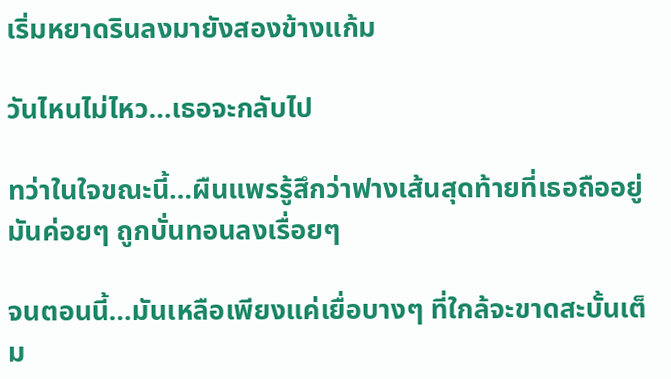เริ่มหยาดรินลงมายังสองข้างแก้ม

วันไหนไม่ไหว…เธอจะกลับไป

ทว่าในใจขณะนี้…ผืนแพรรู้สึกว่าฟางเส้นสุดท้ายที่เธอถืออยู่ มันค่อยๆ ถูกบั่นทอนลงเรื่อยๆ

จนตอนนี้…มันเหลือเพียงแค่เยื่อบางๆ ที่ใกล้จะขาดสะบั้นเต็ม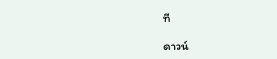ที

ดาวน์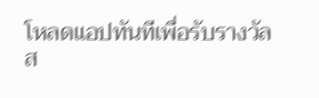โหลดแอปทันทีเพื่อรับรางวัล
ส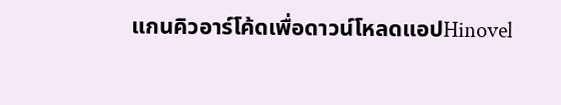แกนคิวอาร์โค้ดเพื่อดาวน์โหลดแอปHinovel